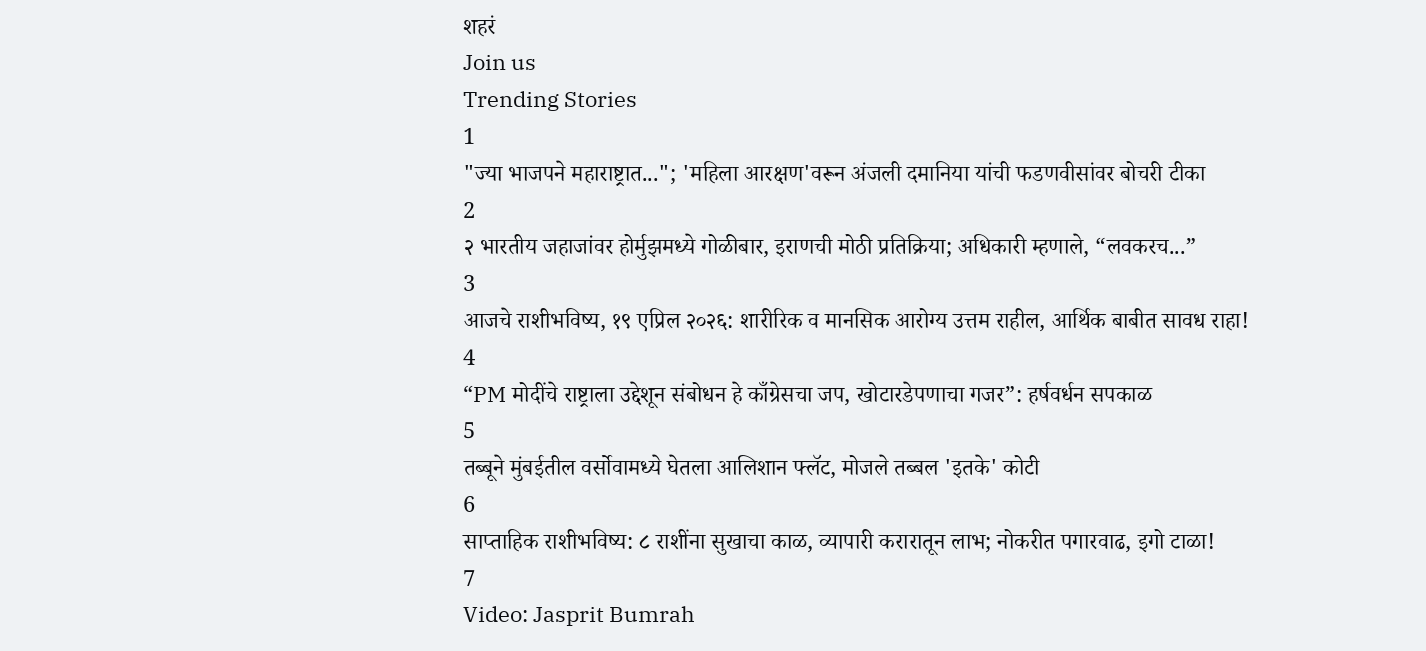शहरं
Join us
Trending Stories
1
"ज्या भाजपने महाराष्ट्रात..."; 'महिला आरक्षण'वरून अंजली दमानिया यांची फडणवीसांवर बोचरी टीका
2
२ भारतीय जहाजांवर होर्मुझमध्ये गोळीबार, इराणची मोठी प्रतिक्रिया; अधिकारी म्हणाले, “लवकरच...”
3
आजचे राशीभविष्य, १९ एप्रिल २०२६: शारीरिक व मानसिक आरोग्य उत्तम राहील, आर्थिक बाबीत सावध राहा!
4
“PM मोदींचे राष्ट्राला उद्देशून संबोधन हे काँग्रेसचा जप, खोटारडेपणाचा गजर”: हर्षवर्धन सपकाळ
5
तब्बूने मुंबईतील वर्सोवामध्ये घेतला आलिशान फ्लॅट, मोजले तब्बल 'इतके' कोटी
6
साप्ताहिक राशीभविष्य: ८ राशींना सुखाचा काळ, व्यापारी करारातून लाभ; नोकरीत पगारवाढ, इगो टाळा!
7
Video: Jasprit Bumrah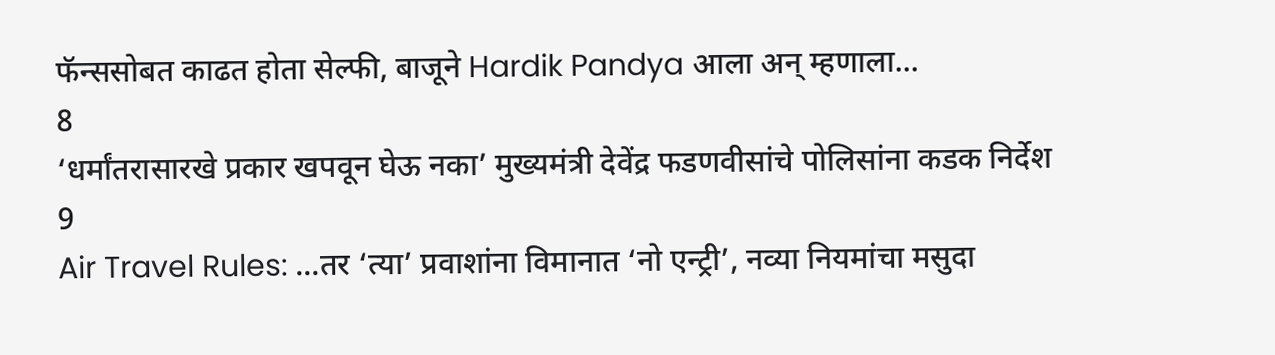फॅन्ससोबत काढत होता सेल्फी, बाजूने Hardik Pandya आला अन् म्हणाला...
8
‘धर्मांतरासारखे प्रकार खपवून घेऊ नका’ मुख्यमंत्री देवेंद्र फडणवीसांचे पोलिसांना कडक निर्देश
9
Air Travel Rules: ...तर ‘त्या’ प्रवाशांना विमानात ‘नो एन्ट्री’, नव्या नियमांचा मसुदा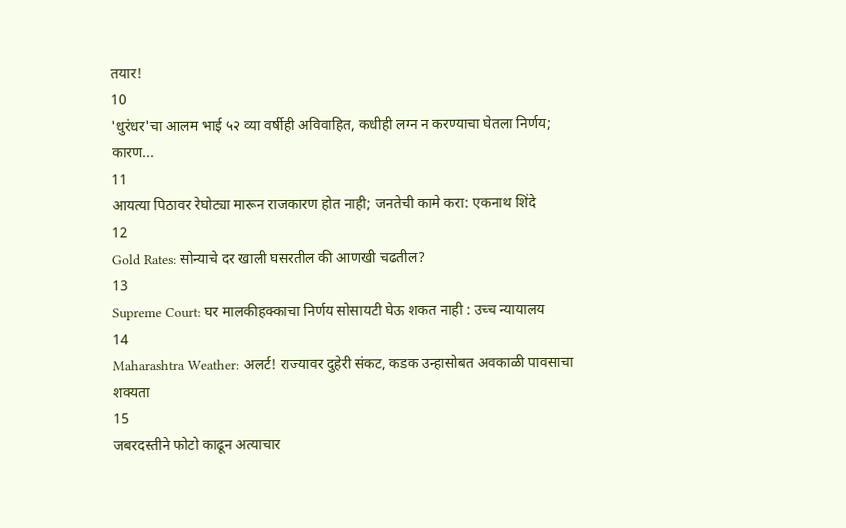तयार!
10
'धुरंधर'चा आलम भाई ५२ व्या वर्षीही अविवाहित, कधीही लग्न न करण्याचा घेतला निर्णय; कारण...
11
आयत्या पिठावर रेघोट्या मारून राजकारण होत नाही; जनतेची कामे करा: एकनाथ शिंदे
12
Gold Rates: सोन्याचे दर खाली घसरतील की आणखी चढतील?
13
Supreme Court: घर मालकीहक्काचा निर्णय सोसायटी घेऊ शकत नाही : उच्च न्यायालय
14
Maharashtra Weather: अलर्ट! राज्यावर दुहेरी संकट, कडक उन्हासोबत अवकाळी पावसाचा शक्यता
15
जबरदस्तीने फोटो काढून अत्याचार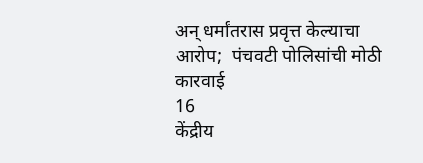अन् धर्मांतरास प्रवृत्त केल्याचा आरोप;  पंचवटी पोलिसांची मोठी कारवाई
16
केंद्रीय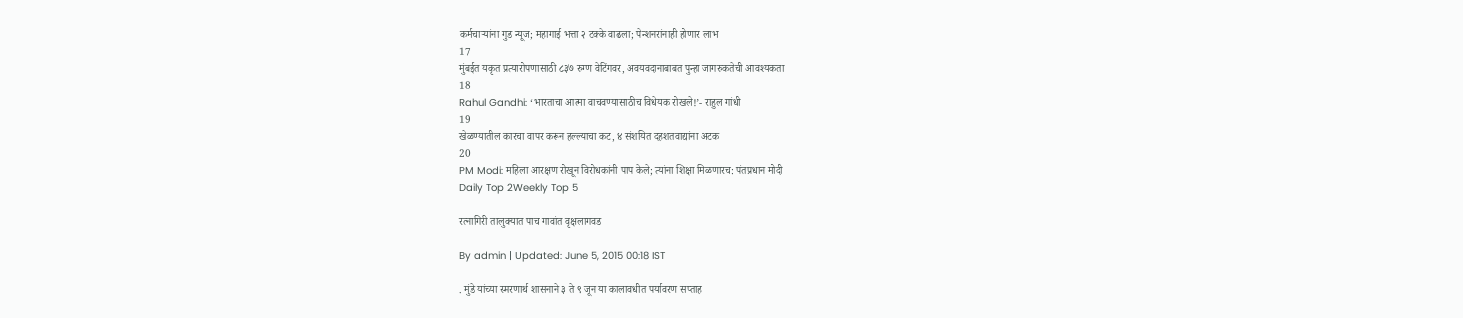कर्मचाऱ्यांना गुड न्यूज; महागाई भत्ता २ टक्के वाढला; पेन्शनरांनाही होणार लाभ
17
मुंबईत यकृत प्रत्यारोपणासाठी ८३७ रुग्ण वेटिंगवर, अवयवदानाबाबत पुन्हा जागरुकतेची आवश्यकता
18
Rahul Gandhi: ‘भारताचा आत्मा वाचवण्यासाठीच विधेयक रोखले!’- राहुल गांधी
19
खेळण्यातील कारचा वापर करून हल्ल्याचा कट, ४ संशयित दहशतवाद्यांना अटक
20
PM Modi: महिला आरक्षण रोखून विरोधकांनी पाप केले; त्यांना शिक्षा मिळणारच: पंतप्रधान मोदी
Daily Top 2Weekly Top 5

रत्नागिरी तालुक्यात पाच गावांत वृक्षलागवड

By admin | Updated: June 5, 2015 00:18 IST

. मुंडे यांच्या स्मरणार्थ शासनाने ३ ते ९ जून या कालावधीत पर्यावरण सप्ताह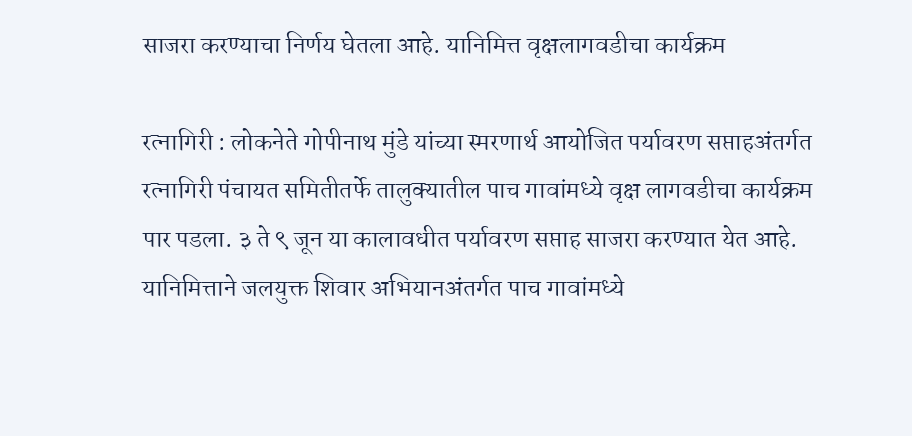साजरा करण्याचा निर्णय घेतला आहे. यानिमित्त वृक्षलागवडीचा कार्यक्रम

रत्नागिरी : लोकनेते गोपीनाथ मुंडे यांच्या स्मरणार्थ आयोजित पर्यावरण सप्ताहअंतर्गत रत्नागिरी पंचायत समितीतर्फे तालुक्यातील पाच गावांमध्ये वृक्ष लागवडीचा कार्यक्रम पार पडला. ३ ते ९ जून या कालावधीत पर्यावरण सप्ताह साजरा करण्यात येत आहे. यानिमित्ताने जलयुक्त शिवार अभियानअंतर्गत पाच गावांमध्ये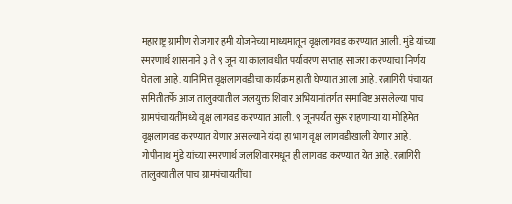महाराष्ट्र ग्रामीण रोजगार हमी योजनेच्या माध्यमातून वृक्षलागवड करण्यात आली. मुंडे यांच्या स्मरणार्थ शासनाने ३ ते ९ जून या कालावधीत पर्यावरण सप्ताह साजरा करण्याचा निर्णय घेतला आहे. यानिमित्त वृक्षलागवडीचा कार्यक्रम हाती घेण्यात आला आहे. रत्नागिरी पंचायत समितीतर्फे आज तालुक्यातील जलयुक्त शिवार अभियानांतर्गत समाविष्ट असलेल्या पाच ग्रामपंचायतींमध्ये वृक्ष लागवड करण्यात आली. ९ जूनपर्यंत सुरू राहणाऱ्या या मोहिमेत वृक्षलागवड करण्यात येणार असल्याने यंदा हा भाग वृक्ष लागवडीखाली येणार आहे. गोपीनाथ मुंडे यांच्या स्मरणार्थ जलशिवारमधून ही लागवड करण्यात येत आहे. रत्नागिरी तालुक्यातील पाच ग्रामपंचायतींचा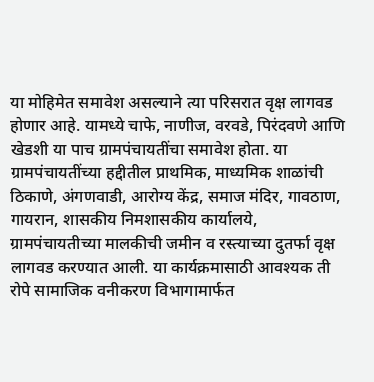या मोहिमेत समावेश असल्याने त्या परिसरात वृक्ष लागवड होणार आहे. यामध्ये चाफे, नाणीज, वरवडे, पिरंदवणे आणि खेडशी या पाच ग्रामपंचायतींचा समावेश होता. या ग्रामपंचायतींच्या हद्दीतील प्राथमिक, माध्यमिक शाळांची ठिकाणे, अंगणवाडी, आरोग्य केंद्र, समाज मंदिर, गावठाण, गायरान, शासकीय निमशासकीय कार्यालये, ग्रामपंचायतीच्या मालकीची जमीन व रस्त्याच्या दुतर्फा वृक्ष लागवड करण्यात आली. या कार्यक्रमासाठी आवश्यक ती रोपे सामाजिक वनीकरण विभागामार्फत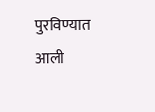पुरविण्यात आली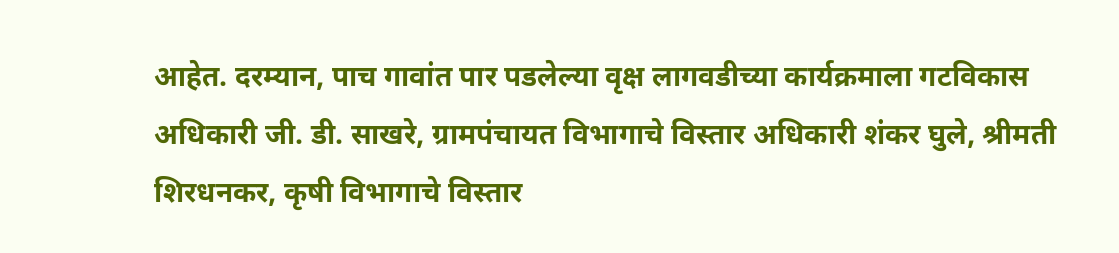आहेत. दरम्यान, पाच गावांत पार पडलेल्या वृक्ष लागवडीच्या कार्यक्रमाला गटविकास अधिकारी जी. डी. साखरे, ग्रामपंचायत विभागाचे विस्तार अधिकारी शंकर घुले, श्रीमती शिरधनकर, कृषी विभागाचे विस्तार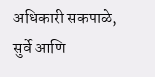अधिकारी सकपाळे, सुर्वे आणि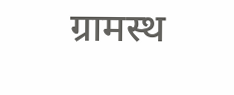ग्रामस्थ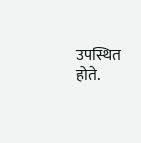उपस्थित होते.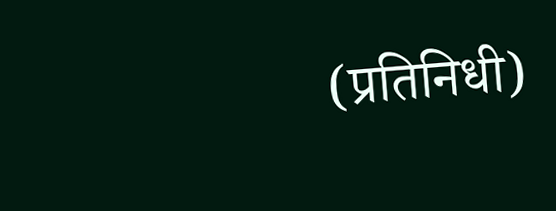(प्रतिनिधी)